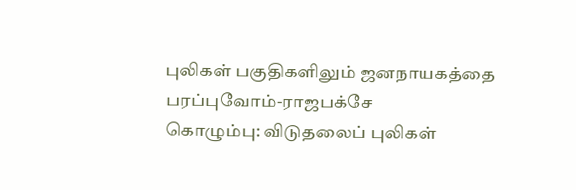புலிகள் பகுதிகளிலும் ஜனநாயகத்தை பரப்புவோம்-ராஜபக்சே
கொழும்பு: விடுதலைப் புலிகள்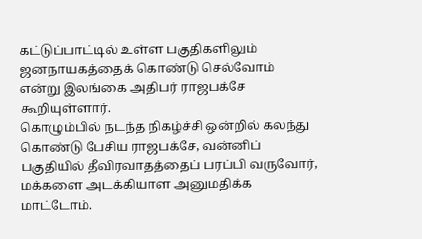கட்டுப்பாட்டில் உள்ள பகுதிகளிலும் ஜனநாயகத்தைக் கொண்டு செல்வோம் என்று இலங்கை அதிபர் ராஜபக்சே கூறியுள்ளார்.
கொழும்பில் நடந்த நிகழ்ச்சி ஒன்றில் கலந்து கொண்டு பேசிய ராஜபக்சே, வன்னிப் பகுதியில் தீவிரவாதத்தைப் பரப்பி வருவோர், மக்களை அடக்கியாள அனுமதிக்க மாட்டோம்.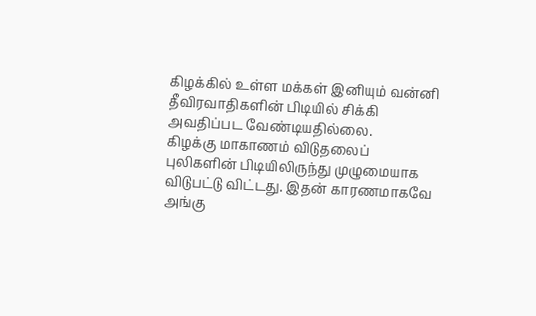கிழக்கில் உள்ள மக்கள் இனியும் வன்னி தீவிரவாதிகளின் பிடியில் சிக்கி அவதிப்பட வேண்டியதில்லை.
கிழக்கு மாகாணம் விடுதலைப் புலிகளின் பிடியிலிருந்து முழுமையாக விடுபட்டு விட்டது. இதன் காரணமாகவே அங்கு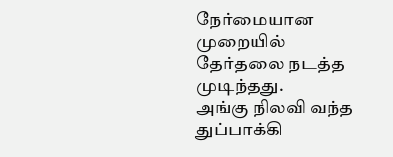நேர்மையான முறையில் தேர்தலை நடத்த முடிந்தது.
அங்கு நிலவி வந்த துப்பாக்கி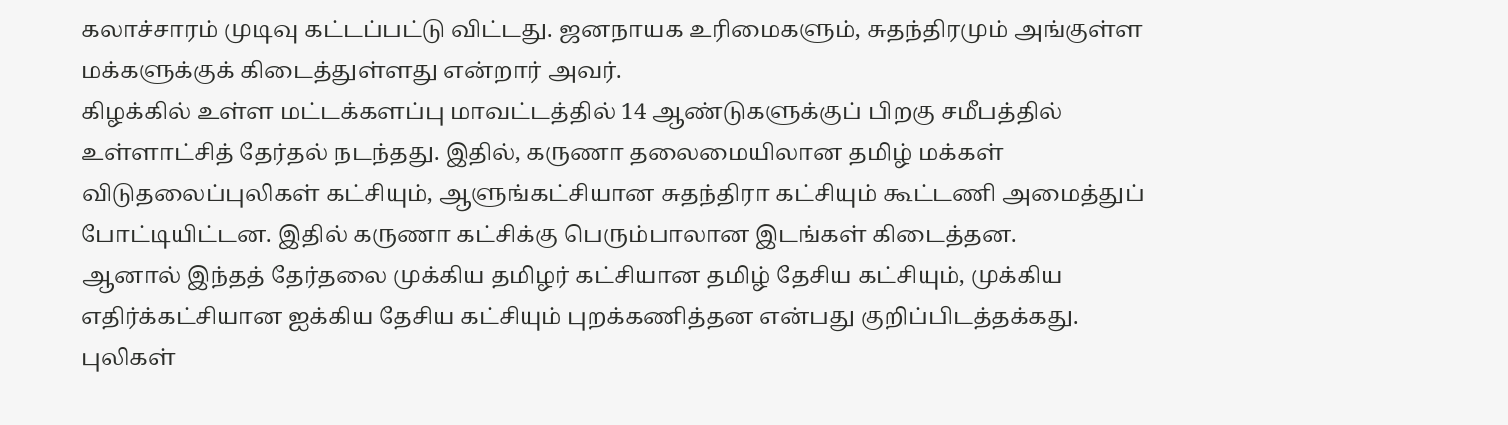கலாச்சாரம் முடிவு கட்டப்பட்டு விட்டது. ஜனநாயக உரிமைகளும், சுதந்திரமும் அங்குள்ள மக்களுக்குக் கிடைத்துள்ளது என்றார் அவர்.
கிழக்கில் உள்ள மட்டக்களப்பு மாவட்டத்தில் 14 ஆண்டுகளுக்குப் பிறகு சமீபத்தில் உள்ளாட்சித் தேர்தல் நடந்தது. இதில், கருணா தலைமையிலான தமிழ் மக்கள் விடுதலைப்புலிகள் கட்சியும், ஆளுங்கட்சியான சுதந்திரா கட்சியும் கூட்டணி அமைத்துப் போட்டியிட்டன. இதில் கருணா கட்சிக்கு பெரும்பாலான இடங்கள் கிடைத்தன.
ஆனால் இந்தத் தேர்தலை முக்கிய தமிழர் கட்சியான தமிழ் தேசிய கட்சியும், முக்கிய எதிர்க்கட்சியான ஐக்கிய தேசிய கட்சியும் புறக்கணித்தன என்பது குறிப்பிடத்தக்கது.
புலிகள்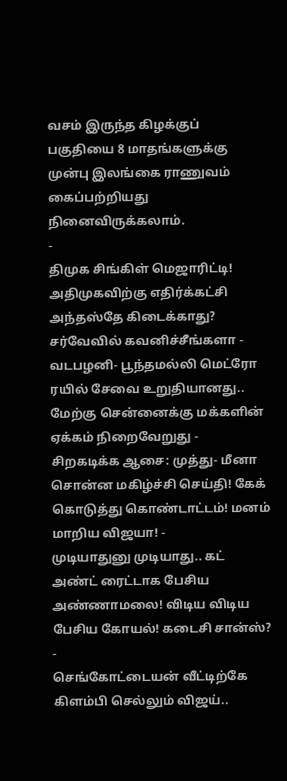வசம் இருந்த கிழக்குப் பகுதியை 8 மாதங்களுக்கு முன்பு இலங்கை ராணுவம் கைப்பற்றியது நினைவிருக்கலாம்.
-
திமுக சிங்கிள் மெஜாரிட்டி! அதிமுகவிற்கு எதிர்க்கட்சி அந்தஸ்தே கிடைக்காது? சர்வேவில் கவனிச்சீங்களா -
வடபழனி- பூந்தமல்லி மெட்ரோ ரயில் சேவை உறுதியானது.. மேற்கு சென்னைக்கு மக்களின் ஏக்கம் நிறைவேறுது -
சிறகடிக்க ஆசை: முத்து- மீனா சொன்ன மகிழ்ச்சி செய்தி! கேக் கொடுத்து கொண்டாட்டம்! மனம் மாறிய விஜயா! -
முடியாதுனு முடியாது.. கட் அண்ட் ரைட்டாக பேசிய அண்ணாமலை! விடிய விடிய பேசிய கோயல்! கடைசி சான்ஸ்? -
செங்கோட்டையன் வீட்டிற்கே கிளம்பி செல்லும் விஜய்..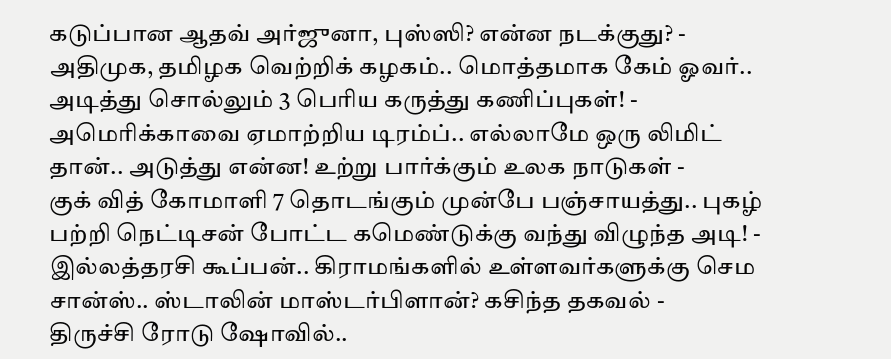கடுப்பான ஆதவ் அர்ஜுனா, புஸ்ஸி? என்ன நடக்குது? -
அதிமுக, தமிழக வெற்றிக் கழகம்.. மொத்தமாக கேம் ஓவர்.. அடித்து சொல்லும் 3 பெரிய கருத்து கணிப்புகள்! -
அமெரிக்காவை ஏமாற்றிய டிரம்ப்.. எல்லாமே ஒரு லிமிட் தான்.. அடுத்து என்ன! உற்று பார்க்கும் உலக நாடுகள் -
குக் வித் கோமாளி 7 தொடங்கும் முன்பே பஞ்சாயத்து.. புகழ் பற்றி நெட்டிசன் போட்ட கமெண்டுக்கு வந்து விழுந்த அடி! -
இல்லத்தரசி கூப்பன்.. கிராமங்களில் உள்ளவர்களுக்கு செம சான்ஸ்.. ஸ்டாலின் மாஸ்டர்பிளான்? கசிந்த தகவல் -
திருச்சி ரோடு ஷோவில்..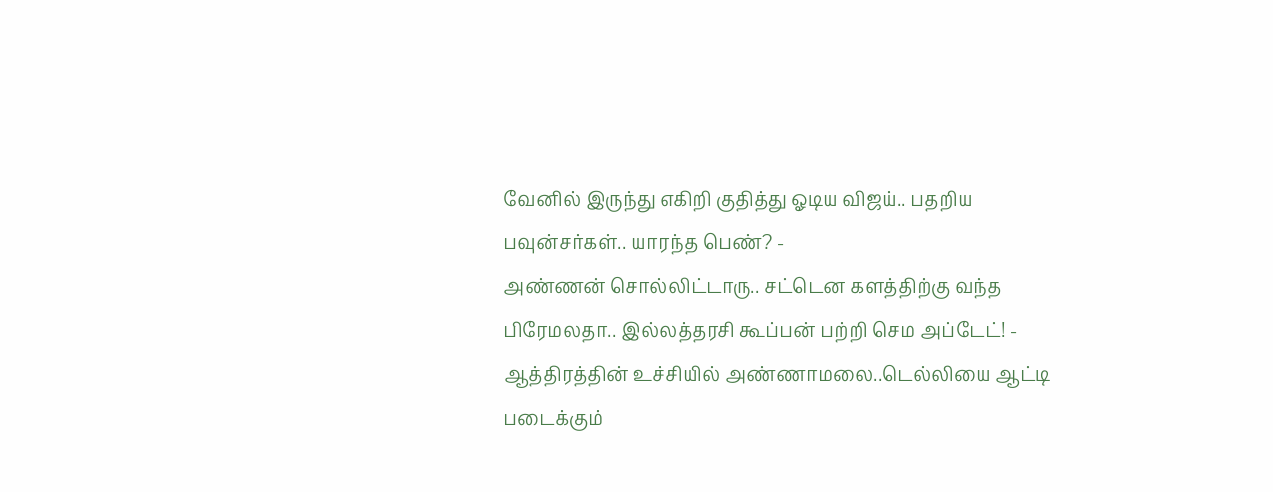வேனில் இருந்து எகிறி குதித்து ஓடிய விஜய்.. பதறிய பவுன்சர்கள்.. யாரந்த பெண்? -
அண்ணன் சொல்லிட்டாரு.. சட்டென களத்திற்கு வந்த பிரேமலதா.. இல்லத்தரசி கூப்பன் பற்றி செம அப்டேட்! -
ஆத்திரத்தின் உச்சியில் அண்ணாமலை..டெல்லியை ஆட்டி படைக்கும்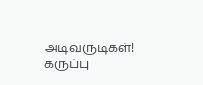அடிவருடிகள்! கருப்பு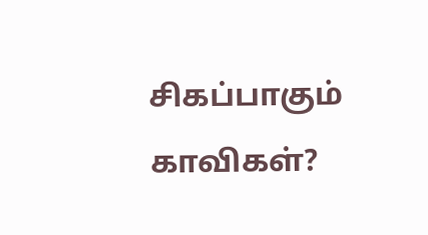சிகப்பாகும் காவிகள்?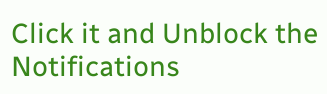Click it and Unblock the Notifications